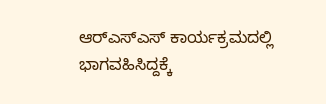ಆರ್‌ಎಸ್‌ಎಸ್‌ ಕಾರ್ಯಕ್ರಮದಲ್ಲಿ ಭಾಗವಹಿಸಿದ್ದಕ್ಕೆ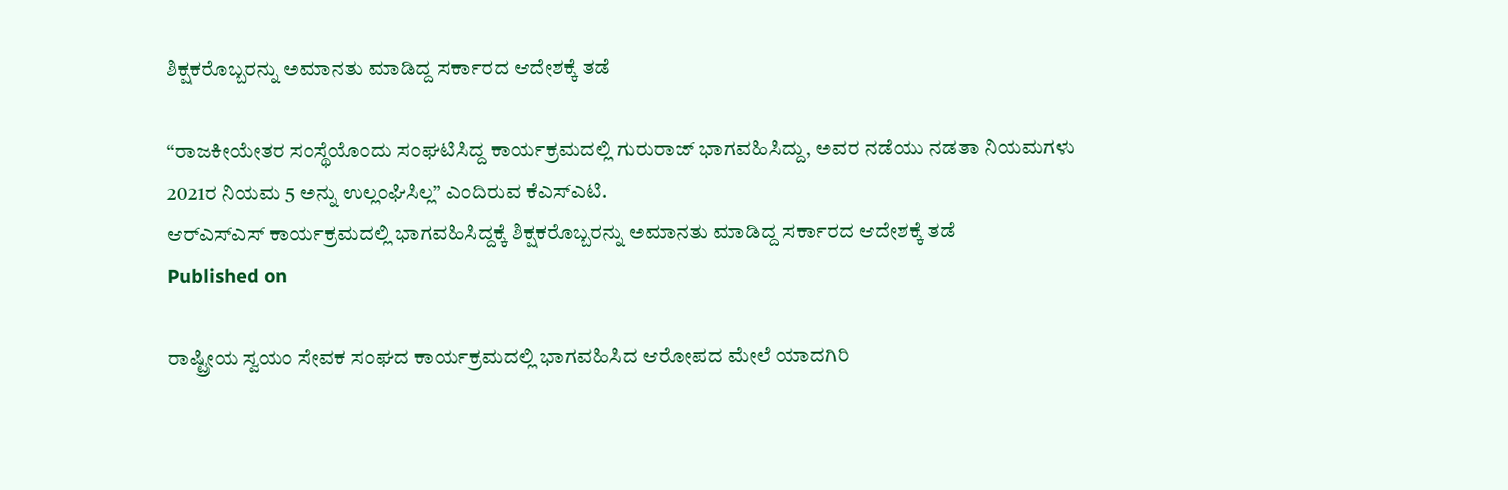ಶಿಕ್ಷಕರೊಬ್ಬರನ್ನು ಅಮಾನತು ಮಾಡಿದ್ದ ಸರ್ಕಾರದ ಆದೇಶಕ್ಕೆ ತಡೆ

“ರಾಜಕೀಯೇತರ ಸಂಸ್ಥೆಯೊಂದು ಸಂಘಟಿಸಿದ್ದ ಕಾರ್ಯಕ್ರಮದಲ್ಲಿ ಗುರುರಾಜ್‌ ಭಾಗವಹಿಸಿದ್ದು, ಅವರ ನಡೆಯು ನಡತಾ ನಿಯಮಗಳು 2021ರ ನಿಯಮ 5 ಅನ್ನು ಉಲ್ಲಂಘಿಸಿಲ್ಲ” ಎಂದಿರುವ ಕೆಎಸ್‌ಎಟಿ.
ಆರ್‌ಎಸ್‌ಎಸ್‌ ಕಾರ್ಯಕ್ರಮದಲ್ಲಿ ಭಾಗವಹಿಸಿದ್ದಕ್ಕೆ ಶಿಕ್ಷಕರೊಬ್ಬರನ್ನು ಅಮಾನತು ಮಾಡಿದ್ದ ಸರ್ಕಾರದ ಆದೇಶಕ್ಕೆ ತಡೆ
Published on

ರಾಷ್ಟ್ರೀಯ ಸ್ವಯಂ ಸೇವಕ ಸಂಘದ ಕಾರ್ಯಕ್ರಮದಲ್ಲಿ ಭಾಗವಹಿಸಿದ ಆರೋಪದ ಮೇಲೆ ಯಾದಗಿರಿ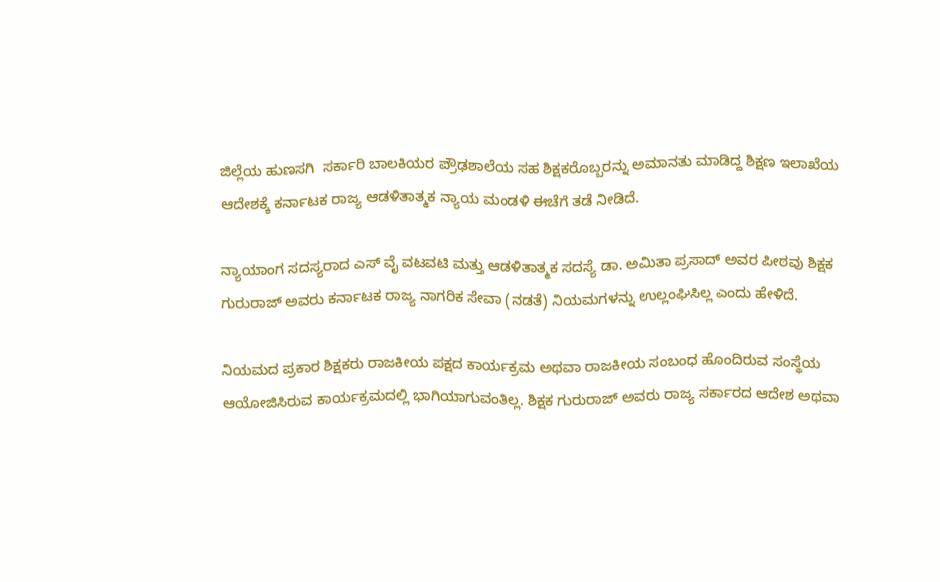ಜಿಲ್ಲೆಯ ಹುಣಸಗಿ  ಸರ್ಕಾರಿ ಬಾಲಕಿಯರ ಪ್ರೌಢಶಾಲೆಯ ಸಹ ಶಿಕ್ಷಕರೊಬ್ಬರನ್ನು ಅಮಾನತು ಮಾಡಿದ್ದ ಶಿಕ್ಷಣ ಇಲಾಖೆಯ ಆದೇಶಕ್ಕೆ ಕರ್ನಾಟಕ ರಾಜ್ಯ ಆಡಳಿತಾತ್ಮಕ ನ್ಯಾಯ ಮಂಡಳಿ ಈಚೆಗೆ ತಡೆ ನೀಡಿದೆ.

ನ್ಯಾಯಾಂಗ ಸದಸ್ಯರಾದ ಎಸ್‌ ವೈ ವಟವಟಿ ಮತ್ತು ಆಡಳಿತಾತ್ಮಕ ಸದಸ್ಯೆ ಡಾ. ಅಮಿತಾ ಪ್ರಸಾದ್‌ ಅವರ ಪೀಠವು ಶಿಕ್ಷಕ ಗುರುರಾಜ್‌ ಅವರು ಕರ್ನಾಟಕ ರಾಜ್ಯ ನಾಗರಿಕ ಸೇವಾ (ನಡತೆ) ನಿಯಮಗಳನ್ನು ಉಲ್ಲಂಘಿಸಿಲ್ಲ ಎಂದು ಹೇಳಿದೆ.

ನಿಯಮದ ಪ್ರಕಾರ ಶಿಕ್ಷಕರು ರಾಜಕೀಯ ಪಕ್ಷದ ಕಾರ್ಯಕ್ರಮ ಅಥವಾ ರಾಜಕೀಯ ಸಂಬಂಧ ಹೊಂದಿರುವ ಸಂಸ್ಥೆಯ ಆಯೋಜಿಸಿರುವ ಕಾರ್ಯಕ್ರಮದಲ್ಲಿ ಭಾಗಿಯಾಗುವಂತಿಲ್ಲ. ಶಿಕ್ಷಕ ಗುರುರಾಜ್‌ ಅವರು ರಾಜ್ಯ ಸರ್ಕಾರದ ಆದೇಶ ಅಥವಾ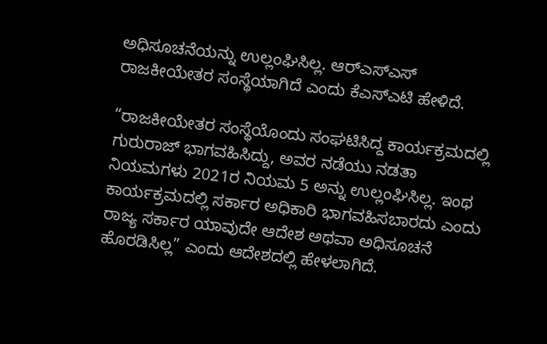ಅಧಿಸೂಚನೆಯನ್ನು ಉಲ್ಲಂಘಿಸಿಲ್ಲ. ಆರ್‌ಎಸ್‌ಎಸ್‌ ರಾಜಕೀಯೇತರ ಸಂಸ್ಥೆಯಾಗಿದೆ ಎಂದು ಕೆಎಸ್‌ಎಟಿ ಹೇಳಿದೆ.

“ರಾಜಕೀಯೇತರ ಸಂಸ್ಥೆಯೊಂದು ಸಂಘಟಿಸಿದ್ದ ಕಾರ್ಯಕ್ರಮದಲ್ಲಿ ಗುರುರಾಜ್‌ ಭಾಗವಹಿಸಿದ್ದು, ಅವರ ನಡೆಯು ನಡತಾ ನಿಯಮಗಳು 2021ರ ನಿಯಮ 5 ಅನ್ನು ಉಲ್ಲಂಘಿಸಿಲ್ಲ. ಇಂಥ ಕಾರ್ಯಕ್ರಮದಲ್ಲಿ ಸರ್ಕಾರ ಅಧಿಕಾರಿ ಭಾಗವಹಿಸಬಾರದು ಎಂದು ರಾಜ್ಯ ಸರ್ಕಾರ ಯಾವುದೇ ಆದೇಶ ಅಥವಾ ಅಧಿಸೂಚನೆ ಹೊರಡಿಸಿಲ್ಲ” ಎಂದು ಆದೇಶದಲ್ಲಿ ಹೇಳಲಾಗಿದೆ.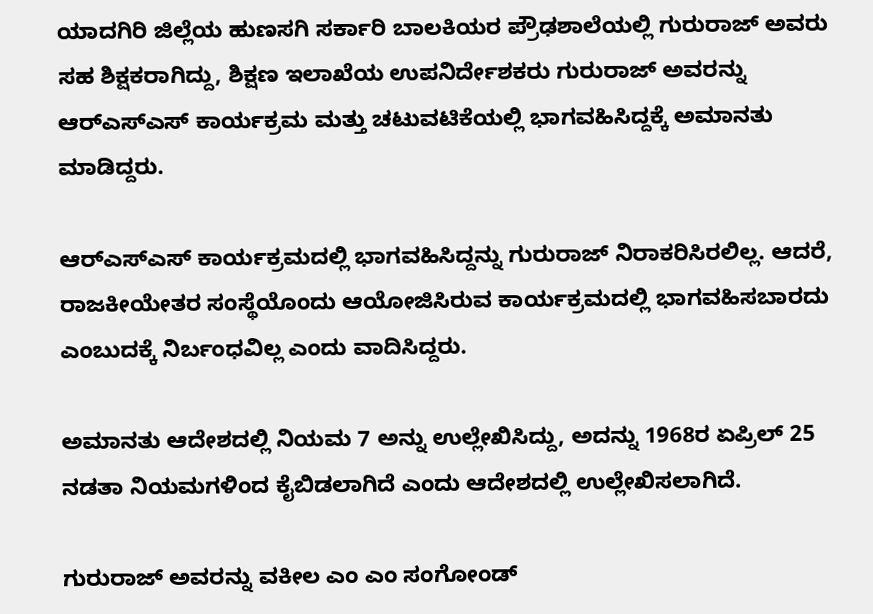ಯಾದಗಿರಿ ಜಿಲ್ಲೆಯ ಹುಣಸಗಿ ಸರ್ಕಾರಿ ಬಾಲಕಿಯರ ಪ್ರೌಢಶಾಲೆಯಲ್ಲಿ ಗುರುರಾಜ್‌ ಅವರು ಸಹ ಶಿಕ್ಷಕರಾಗಿದ್ದು, ಶಿಕ್ಷಣ ಇಲಾಖೆಯ ಉಪನಿರ್ದೇಶಕರು ಗುರುರಾಜ್‌ ಅವರನ್ನು ಆರ್‌ಎಸ್‌ಎಸ್‌ ಕಾರ್ಯಕ್ರಮ ಮತ್ತು ಚಟುವಟಿಕೆಯಲ್ಲಿ ಭಾಗವಹಿಸಿದ್ದಕ್ಕೆ ಅಮಾನತು ಮಾಡಿದ್ದರು.

ಆರ್‌ಎಸ್‌ಎಸ್‌ ಕಾರ್ಯಕ್ರಮದಲ್ಲಿ ಭಾಗವಹಿಸಿದ್ದನ್ನು ಗುರುರಾಜ್‌ ನಿರಾಕರಿಸಿರಲಿಲ್ಲ. ಆದರೆ, ರಾಜಕೀಯೇತರ ಸಂಸ್ಥೆಯೊಂದು ಆಯೋಜಿಸಿರುವ ಕಾರ್ಯಕ್ರಮದಲ್ಲಿ ಭಾಗವಹಿಸಬಾರದು ಎಂಬುದಕ್ಕೆ ನಿರ್ಬಂಧವಿಲ್ಲ ಎಂದು ವಾದಿಸಿದ್ದರು.

ಅಮಾನತು ಆದೇಶದಲ್ಲಿ ನಿಯಮ 7 ಅನ್ನು ಉಲ್ಲೇಖಿಸಿದ್ದು, ಅದನ್ನು 1968ರ ಏಪ್ರಿಲ್‌ 25 ನಡತಾ ನಿಯಮಗಳಿಂದ ಕೈಬಿಡಲಾಗಿದೆ ಎಂದು ಆದೇಶದಲ್ಲಿ ಉಲ್ಲೇಖಿಸಲಾಗಿದೆ.

ಗುರುರಾಜ್‌ ಅವರನ್ನು ವಕೀಲ ಎಂ ಎಂ ಸಂಗೋಂಡ್‌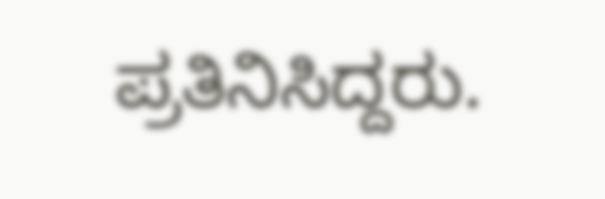ಪ್ರತಿನಿಸಿದ್ದರು.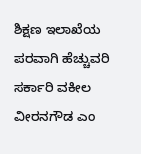ಶಿಕ್ಷಣ ಇಲಾಖೆಯ ಪರವಾಗಿ ಹೆಚ್ಚುವರಿ ಸರ್ಕಾರಿ ವಕೀಲ ವೀರನಗೌಡ ಎಂ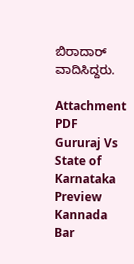ಬಿರಾದಾರ್‌ ವಾದಿಸಿದ್ದರು.

Attachment
PDF
Gururaj Vs State of Karnataka
Preview
Kannada Bar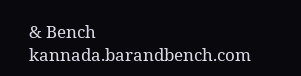& Bench
kannada.barandbench.com